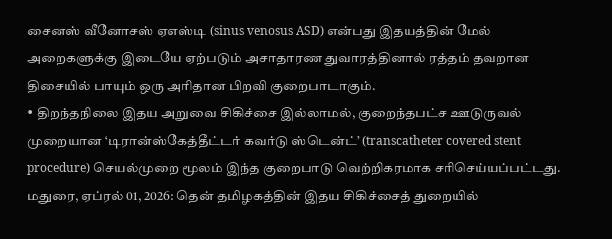சைனஸ் வீனோசஸ் ஏஎஸ்டி (sinus venosus ASD) என்பது இதயத்தின் மேல் அறைகளுக்கு இடையே ஏற்படும் அசாதாரண துவாரத்தினால் ரத்தம் தவறான திசையில் பாயும் ஒரு அரிதான பிறவி குறைபாடாகும்.
• திறந்தநிலை இதய அறுவை சிகிச்சை இல்லாமல், குறைந்தபட்ச ஊடுருவல் முறையான ‘டிரான்ஸ்கேத்தீட்டர் கவர்டு ஸ்டென்ட்’ (transcatheter covered stent procedure) செயல்முறை மூலம் இந்த குறைபாடு வெற்றிகரமாக சரிசெய்யப்பட்டது.
மதுரை, ஏப்ரல் 01, 2026: தென் தமிழகத்தின் இதய சிகிச்சைத் துறையில்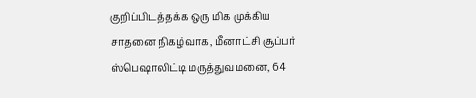குறிப்பிடத்தக்க ஒரு மிக முக்கிய சாதனை நிகழ்வாக, மீனாட்சி சூப்பர் ஸ்பெஷாலிட்டி மருத்துவமனை, 64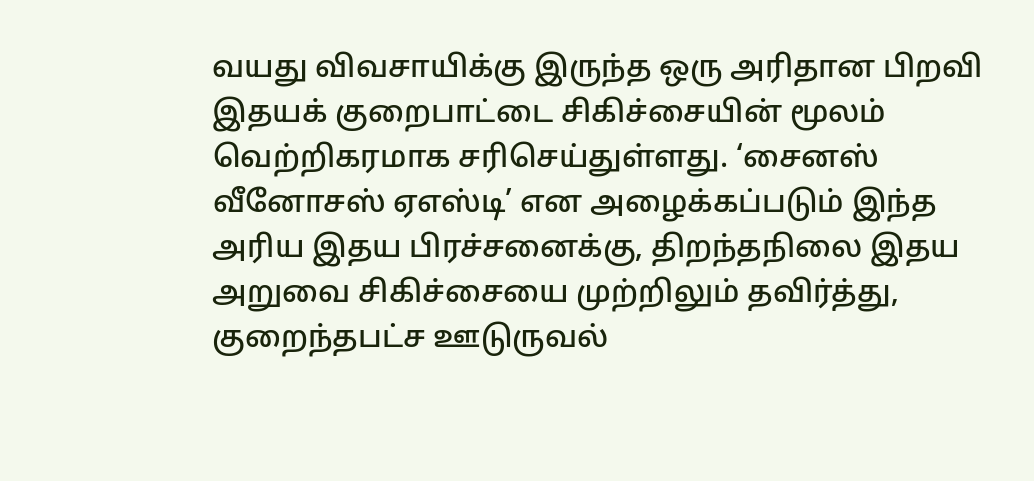வயது விவசாயிக்கு இருந்த ஒரு அரிதான பிறவி இதயக் குறைபாட்டை சிகிச்சையின் மூலம் வெற்றிகரமாக சரிசெய்துள்ளது. ‘சைனஸ் வீனோசஸ் ஏஎஸ்டி’ என அழைக்கப்படும் இந்த அரிய இதய பிரச்சனைக்கு, திறந்தநிலை இதய அறுவை சிகிச்சையை முற்றிலும் தவிர்த்து, குறைந்தபட்ச ஊடுருவல்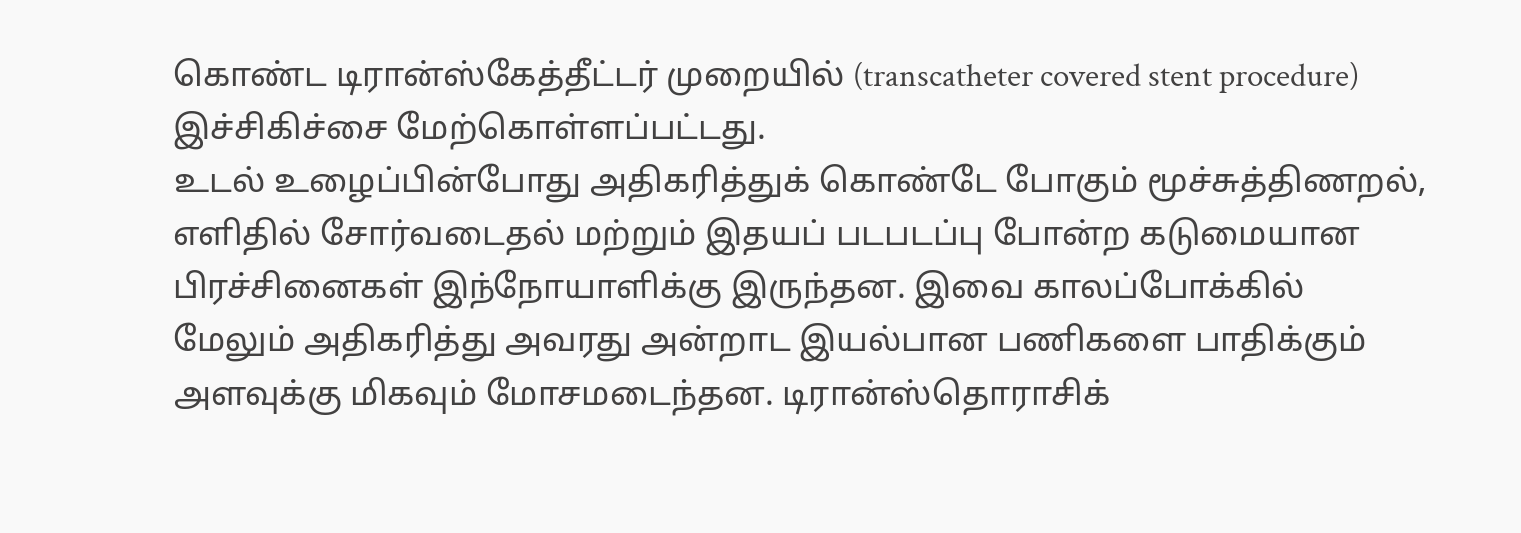கொண்ட டிரான்ஸ்கேத்தீட்டர் முறையில் (transcatheter covered stent procedure) இச்சிகிச்சை மேற்கொள்ளப்பட்டது.
உடல் உழைப்பின்போது அதிகரித்துக் கொண்டே போகும் மூச்சுத்திணறல், எளிதில் சோர்வடைதல் மற்றும் இதயப் படபடப்பு போன்ற கடுமையான பிரச்சினைகள் இந்நோயாளிக்கு இருந்தன. இவை காலப்போக்கில் மேலும் அதிகரித்து அவரது அன்றாட இயல்பான பணிகளை பாதிக்கும் அளவுக்கு மிகவும் மோசமடைந்தன. டிரான்ஸ்தொராசிக்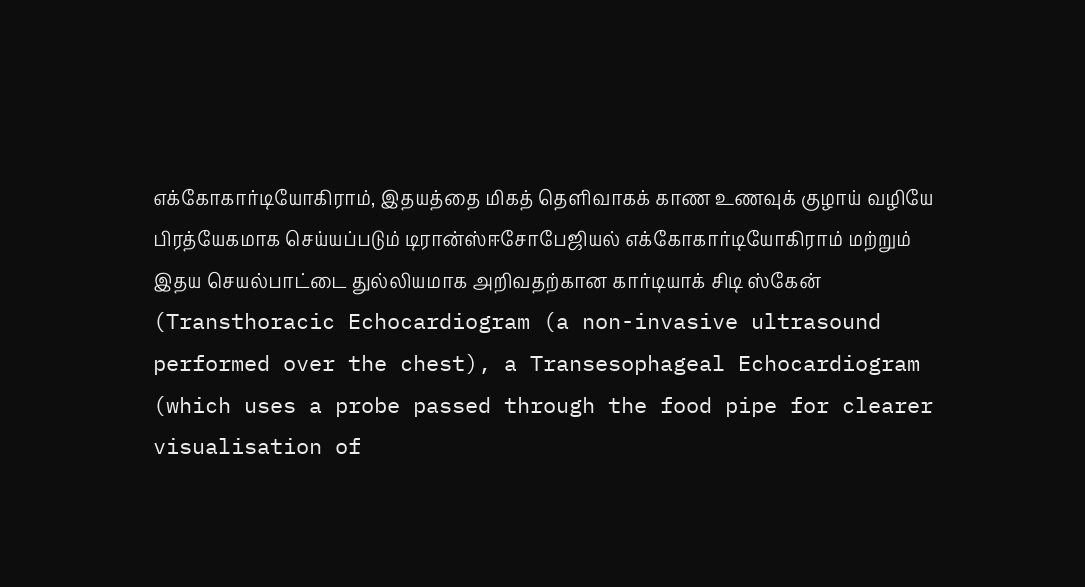எக்கோகார்டியோகிராம், இதயத்தை மிகத் தெளிவாகக் காண உணவுக் குழாய் வழியே பிரத்யேகமாக செய்யப்படும் டிரான்ஸ்ஈசோபேஜியல் எக்கோகார்டியோகிராம் மற்றும் இதய செயல்பாட்டை துல்லியமாக அறிவதற்கான கார்டியாக் சிடி ஸ்கேன் (Transthoracic Echocardiogram (a non-invasive ultrasound performed over the chest), a Transesophageal Echocardiogram (which uses a probe passed through the food pipe for clearer visualisation of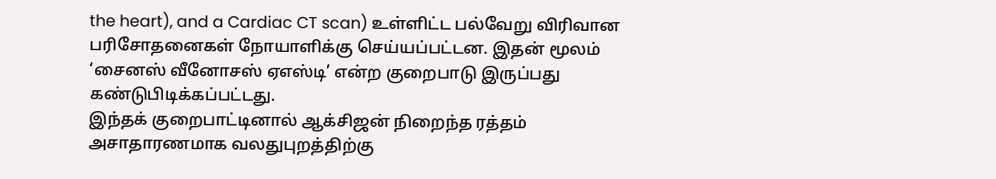the heart), and a Cardiac CT scan) உள்ளிட்ட பல்வேறு விரிவான பரிசோதனைகள் நோயாளிக்கு செய்யப்பட்டன. இதன் மூலம் ‘சைனஸ் வீனோசஸ் ஏஎஸ்டி’ என்ற குறைபாடு இருப்பது கண்டுபிடிக்கப்பட்டது.
இந்தக் குறைபாட்டினால் ஆக்சிஜன் நிறைந்த ரத்தம் அசாதாரணமாக வலதுபுறத்திற்கு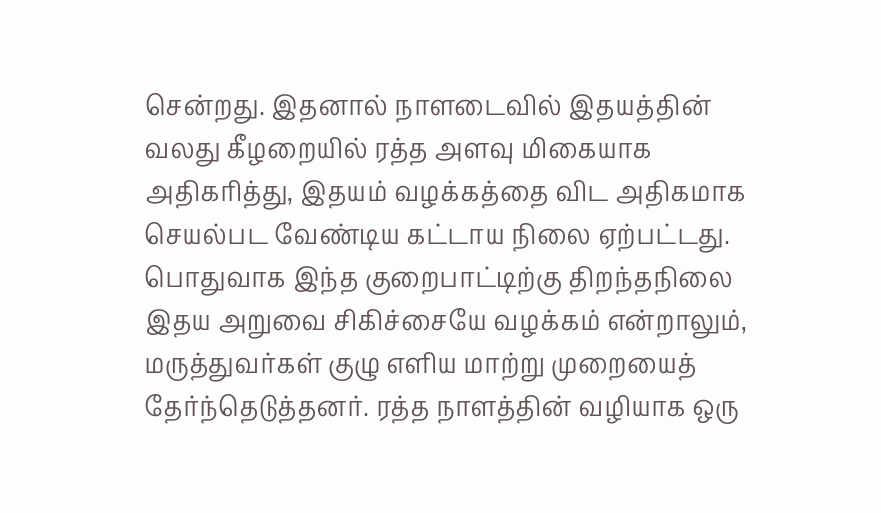சென்றது. இதனால் நாளடைவில் இதயத்தின் வலது கீழறையில் ரத்த அளவு மிகையாக அதிகரித்து, இதயம் வழக்கத்தை விட அதிகமாக செயல்பட வேண்டிய கட்டாய நிலை ஏற்பட்டது.
பொதுவாக இந்த குறைபாட்டிற்கு திறந்தநிலை இதய அறுவை சிகிச்சையே வழக்கம் என்றாலும், மருத்துவர்கள் குழு எளிய மாற்று முறையைத் தேர்ந்தெடுத்தனர். ரத்த நாளத்தின் வழியாக ஒரு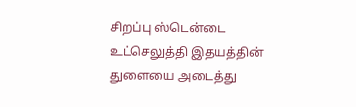சிறப்பு ஸ்டென்டை உட்செலுத்தி இதயத்தின் துளையை அடைத்து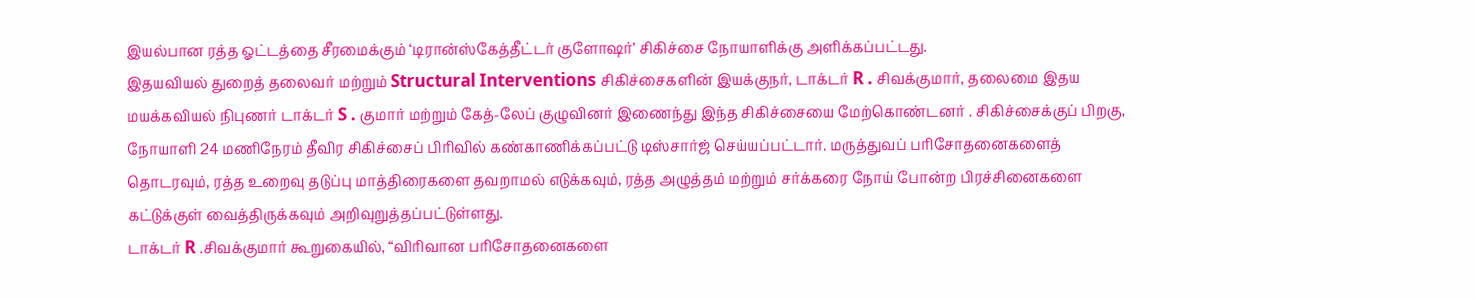இயல்பான ரத்த ஓட்டத்தை சீரமைக்கும் ‘டிரான்ஸ்கேத்தீட்டர் குளோஷர்’ சிகிச்சை நோயாளிக்கு அளிக்கப்பட்டது.
இதயவியல் துறைத் தலைவர் மற்றும் Structural Interventions சிகிச்சைகளின் இயக்குநர், டாக்டர் R . சிவக்குமார், தலைமை இதய மயக்கவியல் நிபுணர் டாக்டர் S . குமார் மற்றும் கேத்-லேப் குழுவினர் இணைந்து இந்த சிகிச்சையை மேற்கொண்டனர் . சிகிச்சைக்குப் பிறகு, நோயாளி 24 மணிநேரம் தீவிர சிகிச்சைப் பிரிவில் கண்காணிக்கப்பட்டு டிஸ்சார்ஜ் செய்யப்பட்டார். மருத்துவப் பரிசோதனைகளைத் தொடரவும், ரத்த உறைவு தடுப்பு மாத்திரைகளை தவறாமல் எடுக்கவும், ரத்த அழுத்தம் மற்றும் சர்க்கரை நோய் போன்ற பிரச்சினைகளை கட்டுக்குள் வைத்திருக்கவும் அறிவுறுத்தப்பட்டுள்ளது.
டாக்டர் R .சிவக்குமார் கூறுகையில், “விரிவான பரிசோதனைகளை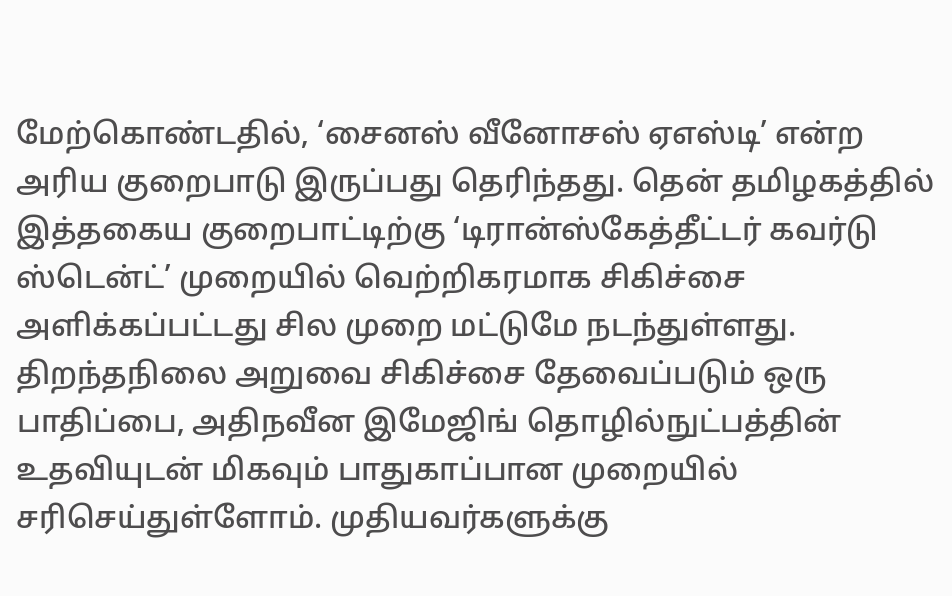மேற்கொண்டதில், ‘சைனஸ் வீனோசஸ் ஏஎஸ்டி’ என்ற அரிய குறைபாடு இருப்பது தெரிந்தது. தென் தமிழகத்தில் இத்தகைய குறைபாட்டிற்கு ‘டிரான்ஸ்கேத்தீட்டர் கவர்டு ஸ்டென்ட்’ முறையில் வெற்றிகரமாக சிகிச்சை அளிக்கப்பட்டது சில முறை மட்டுமே நடந்துள்ளது. திறந்தநிலை அறுவை சிகிச்சை தேவைப்படும் ஒரு பாதிப்பை, அதிநவீன இமேஜிங் தொழில்நுட்பத்தின் உதவியுடன் மிகவும் பாதுகாப்பான முறையில் சரிசெய்துள்ளோம். முதியவர்களுக்கு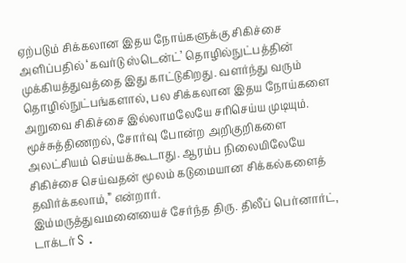ஏற்படும் சிக்கலான இதய நோய்களுக்கு சிகிச்சை அளிப்பதில் ‘கவர்டு ஸ்டென்ட்’ தொழில்நுட்பத்தின் முக்கியத்துவத்தை இது காட்டுகிறது. வளர்ந்து வரும் தொழில்நுட்பங்களால், பல சிக்கலான இதய நோய்களை அறுவை சிகிச்சை இல்லாமலேயே சரிசெய்ய முடியும். மூச்சுத்திணறல், சோர்வு போன்ற அறிகுறிகளை அலட்சியம் செய்யக்கூடாது. ஆரம்ப நிலையிலேயே சிகிச்சை செய்வதன் மூலம் கடுமையான சிக்கல்களைத் தவிர்க்கலாம்,” என்றார்.
இம்மருத்துவமனையைச் சேர்ந்த திரு. திலீப் பெர்னார்ட், டாக்டர் S .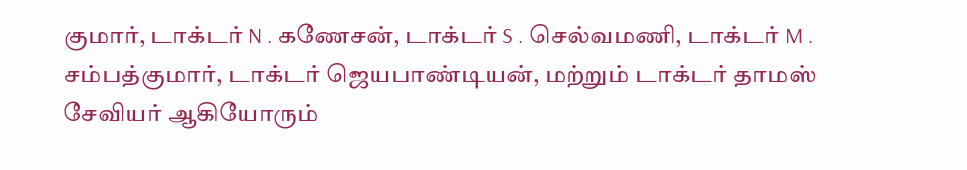குமார், டாக்டர் N . கணேசன், டாக்டர் S . செல்வமணி, டாக்டர் M . சம்பத்குமார், டாக்டர் ஜெயபாண்டியன், மற்றும் டாக்டர் தாமஸ் சேவியர் ஆகியோரும்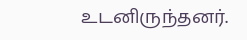உடனிருந்தனர்.